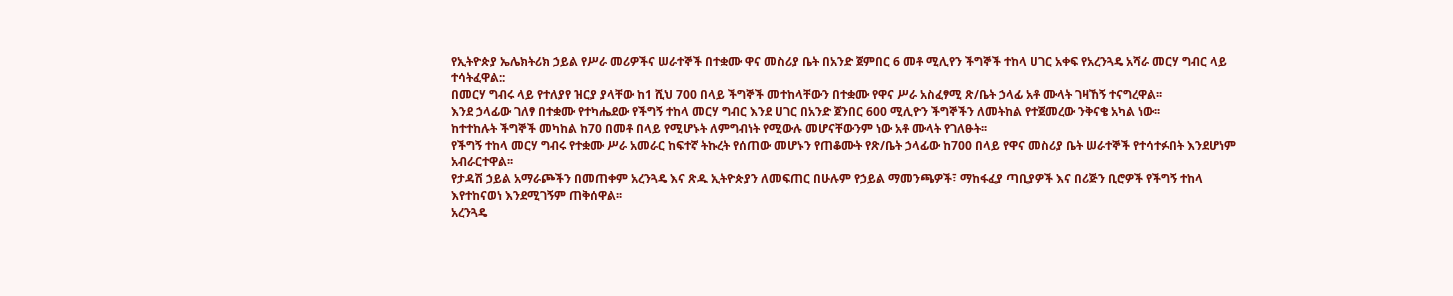የኢትዮጵያ ኤሌክትሪክ ኃይል የሥራ መሪዎችና ሠራተኞች በተቋሙ ዋና መስሪያ ቤት በአንድ ጀምበር 6 መቶ ሚሊየን ችግኞች ተከላ ሀገር አቀፍ የአረንጓዴ አሻራ መርሃ ግብር ላይ ተሳትፈዋል::
በመርሃ ግብሩ ላይ የተለያየ ዝርያ ያላቸው ከ1 ሺህ 700 በላይ ችግኞች መተከላቸውን በተቋሙ የዋና ሥራ አስፈፃሚ ጽ/ቤት ኃላፊ አቶ ሙላት ገዛኸኝ ተናግረዋል፡፡
እንደ ኃላፊው ገለፃ በተቋሙ የተካሔደው የችግኝ ተከላ መርሃ ግብር እንደ ሀገር በአንድ ጀንበር 600 ሚሊዮን ችግኞችን ለመትከል የተጀመረው ንቅናቄ አካል ነው፡፡
ከተተከሉት ችግኞች መካከል ከ70 በመቶ በላይ የሚሆኑት ለምግብነት የሚውሉ መሆናቸውንም ነው አቶ ሙላት የገለፁት፡፡
የችግኝ ተከላ መርሃ ግብሩ የተቋሙ ሥራ አመራር ከፍተኛ ትኩረት የሰጠው መሆኑን የጠቆሙት የጽ/ቤት ኃላፊው ከ700 በላይ የዋና መስሪያ ቤት ሠራተኞች የተሳተፉበት እንደሆነም አብራርተዋል፡፡
የታዳሽ ኃይል አማራጮችን በመጠቀም አረንጓዴ እና ጽዱ ኢትዮጵያን ለመፍጠር በሁሉም የኃይል ማመንጫዎች፣ ማከፋፈያ ጣቢያዎች እና በሪጅን ቢሮዎች የችግኝ ተከላ እየተከናወነ እንደሚገኝም ጠቅሰዋል፡፡
አረንጓዴ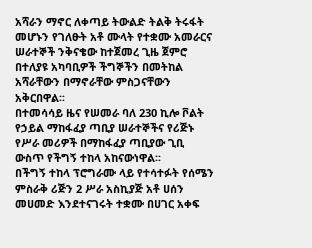አሻራን ማኖር ለቀጣይ ትውልድ ትልቅ ትሩፋት መሆኑን የገለፁት አቶ ሙላት የተቋሙ አመራርና ሠራተኞች ንቅናቄው ከተጀመረ ጊዜ ጀምሮ በተለያዩ አካባቢዎች ችግኞችን በመትከል አሻራቸውን በማኖራቸው ምስጋናቸውን አቅርበዋል፡፡
በተመሳሳይ ዜና የሠመራ ባለ 230 ኪሎ ቮልት የኃይል ማከፋፈያ ጣቢያ ሠራተኞችና የሪጅኑ የሥራ መሪዎች በማከፋፈያ ጣቢያው ጊቢ ውስጥ የችግኝ ተከላ አከናውነዋል፡፡
በችግኝ ተከላ ፕሮግራሙ ላይ የተሳተፉት የሰሜን ምስራቅ ሪጅን 2 ሥራ አስኪያጅ አቶ ሀሰን መሀመድ እንደተናገሩት ተቋሙ በሀገር አቀፍ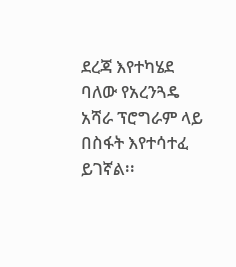ደረጃ እየተካሄደ ባለው የአረንጓዴ አሻራ ፕሮግራም ላይ በስፋት እየተሳተፈ ይገኛል፡፡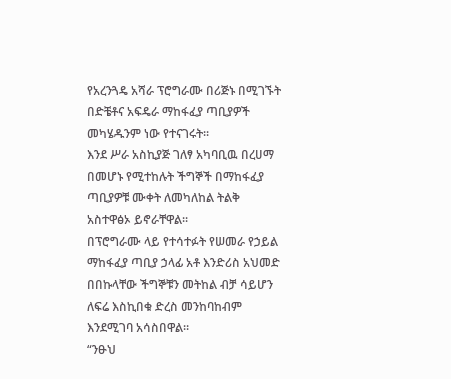የአረንጓዴ አሻራ ፕሮግራሙ በሪጅኑ በሚገኙት በድቼቶና አፍዴራ ማከፋፈያ ጣቢያዎች መካሄዱንም ነው የተናገሩት፡፡
እንደ ሥራ አስኪያጅ ገለፃ አካባቢዉ በረሀማ በመሆኑ የሚተከሉት ችግኞች በማከፋፈያ ጣቢያዎቹ ሙቀት ለመካለከል ትልቅ አስተዋፅኦ ይኖራቸዋል፡፡
በፕሮግራሙ ላይ የተሳተፉት የሠመራ የኃይል ማከፋፈያ ጣቢያ ኃላፊ አቶ እንድሪስ አህመድ በበኩላቸው ችግኞቹን መትከል ብቻ ሳይሆን ለፍሬ እስኪበቁ ድረስ መንከባከብም እንደሚገባ አሳስበዋል።
“ንፁህ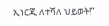ኢነርጂ ለተሻለ ህይወት!”